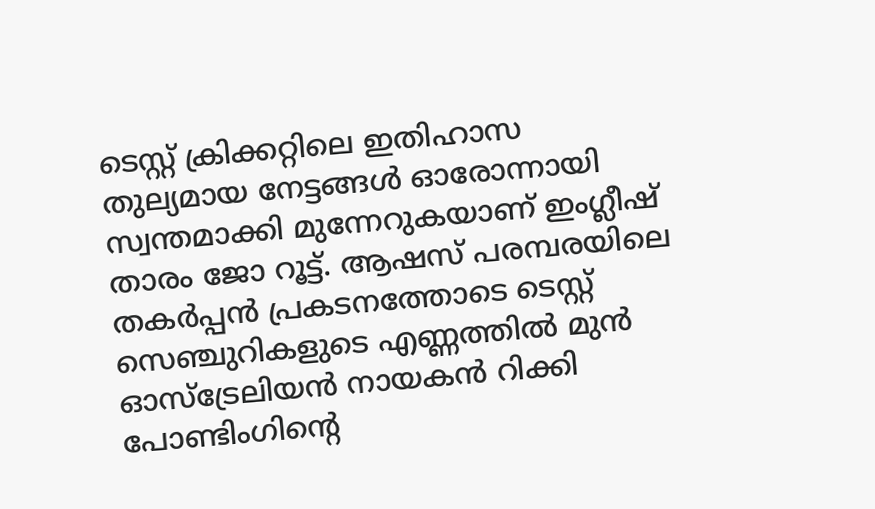ടെസ്റ്റ് ക്രിക്കറ്റിലെ ഇതിഹാസ തുല്യമായ നേട്ടങ്ങൾ ഓരോന്നായി സ്വന്തമാക്കി മുന്നേറുകയാണ് ഇംഗ്ലീഷ് താരം ജോ റൂട്ട്. ആഷസ് പരമ്പരയിലെ തകർപ്പൻ പ്രകടനത്തോടെ ടെസ്റ്റ് സെഞ്ചുറികളുടെ എണ്ണത്തിൽ മുൻ ഓസ്ട്രേലിയൻ നായകൻ റിക്കി പോണ്ടിംഗിന്റെ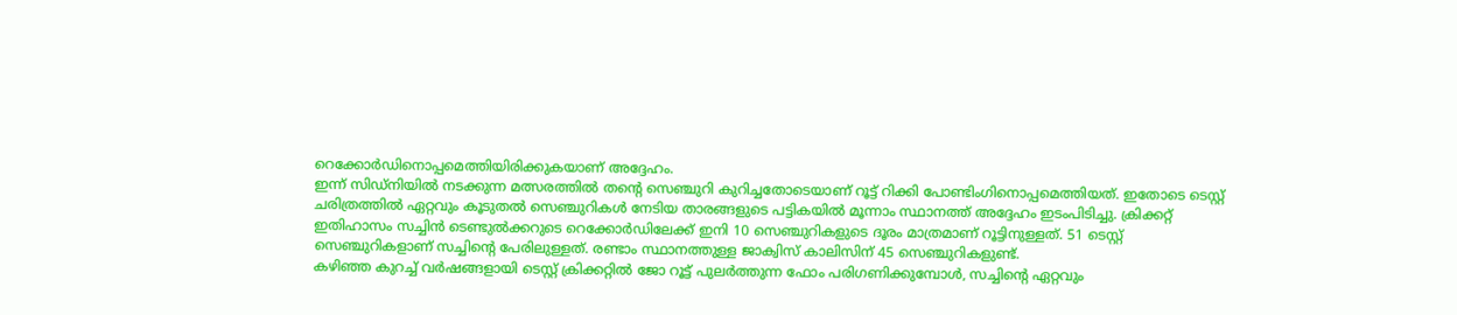റെക്കോർഡിനൊപ്പമെത്തിയിരിക്കുകയാണ് അദ്ദേഹം.
ഇന്ന് സിഡ്നിയിൽ നടക്കുന്ന മത്സരത്തിൽ തന്റെ സെഞ്ചുറി കുറിച്ചതോടെയാണ് റൂട്ട് റിക്കി പോണ്ടിംഗിനൊപ്പമെത്തിയത്. ഇതോടെ ടെസ്റ്റ് ചരിത്രത്തിൽ ഏറ്റവും കൂടുതൽ സെഞ്ചുറികൾ നേടിയ താരങ്ങളുടെ പട്ടികയിൽ മൂന്നാം സ്ഥാനത്ത് അദ്ദേഹം ഇടംപിടിച്ചു. ക്രിക്കറ്റ് ഇതിഹാസം സച്ചിൻ ടെണ്ടുൽക്കറുടെ റെക്കോർഡിലേക്ക് ഇനി 10 സെഞ്ചുറികളുടെ ദൂരം മാത്രമാണ് റൂട്ടിനുള്ളത്. 51 ടെസ്റ്റ് സെഞ്ചുറികളാണ് സച്ചിന്റെ പേരിലുള്ളത്. രണ്ടാം സ്ഥാനത്തുള്ള ജാക്വിസ് കാലിസിന് 45 സെഞ്ചുറികളുണ്ട്.
കഴിഞ്ഞ കുറച്ച് വർഷങ്ങളായി ടെസ്റ്റ് ക്രിക്കറ്റിൽ ജോ റൂട്ട് പുലർത്തുന്ന ഫോം പരിഗണിക്കുമ്പോൾ, സച്ചിന്റെ ഏറ്റവും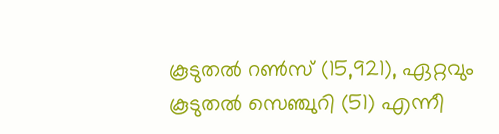കൂടുതൽ റൺസ് (15,921), ഏറ്റവും കൂടുതൽ സെഞ്ചുറി (51) എന്നീ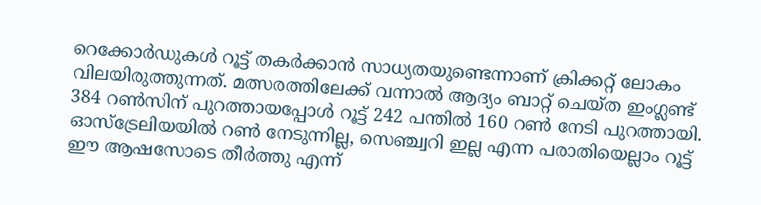റെക്കോർഡുകൾ റൂട്ട് തകർക്കാൻ സാധ്യതയുണ്ടെന്നാണ് ക്രിക്കറ്റ് ലോകം വിലയിരുത്തുന്നത്. മത്സരത്തിലേക്ക് വന്നാൽ ആദ്യം ബാറ്റ് ചെയ്ത ഇംഗ്ലണ്ട് 384 റൺസിന് പുറത്തായപ്പോൾ റൂട്ട് 242 പന്തിൽ 160 റൺ നേടി പുറത്തായി.
ഓസ്ട്രേലിയയിൽ റൺ നേടുന്നില്ല, സെഞ്ച്വറി ഇല്ല എന്ന പരാതിയെല്ലാം റൂട്ട് ഈ ആഷസോടെ തീർത്തു എന്ന്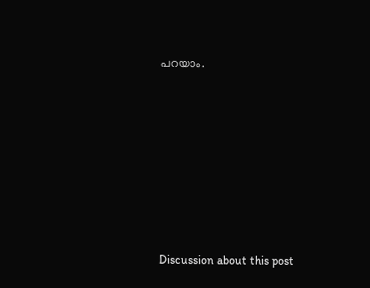പറയാം.












Discussion about this post